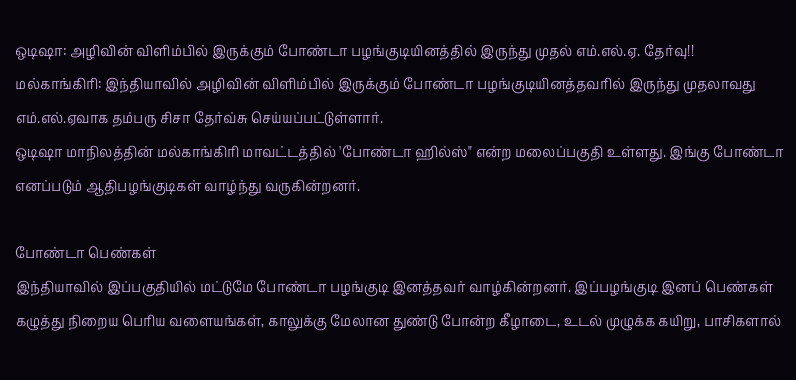ஒடிஷா: அழிவின் விளிம்பில் இருக்கும் போண்டா பழங்குடியினத்தில் இருந்து முதல் எம்.எல்.ஏ. தேர்வு!!
மல்காங்கிரி: இந்தியாவில் அழிவின் விளிம்பில் இருக்கும் போண்டா பழங்குடியினத்தவரில் இருந்து முதலாவது எம்.எல்.ஏவாக தம்பரு சிசா தேர்வ்சு செய்யப்பட்டுள்ளார்.
ஒடிஷா மாநிலத்தின் மல்காங்கிரி மாவட்டத்தில் 'போண்டா ஹில்ஸ்" என்ற மலைப்பகுதி உள்ளது. இங்கு போண்டா எனப்படும் ஆதிபழங்குடிகள் வாழ்ந்து வருகின்றனர்.

போண்டா பெண்கள்
இந்தியாவில் இப்பகுதியில் மட்டுமே போண்டா பழங்குடி இனத்தவர் வாழ்கின்றனர். இப்பழங்குடி இனப் பெண்கள் கழுத்து நிறைய பெரிய வளையங்கள், காலுக்கு மேலான துண்டு போன்ற கீழாடை, உடல் முழுக்க கயிறு, பாசிகளால்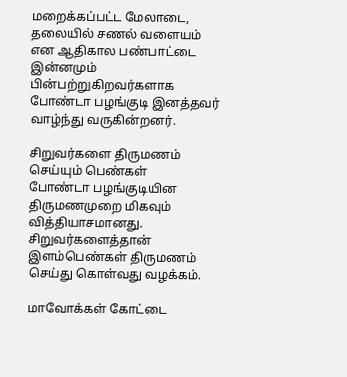மறைக்கப்பட்ட மேலாடை, தலையில் சணல் வளையம் என ஆதிகால பண்பாட்டை இன்னமும் பின்பற்றுகிறவர்களாக போண்டா பழங்குடி இனத்தவர் வாழ்ந்து வருகின்றனர்.

சிறுவர்களை திருமணம் செய்யும் பெண்கள்
போண்டா பழங்குடியின திருமணமுறை மிகவும் வித்தியாசமானது. சிறுவர்களைத்தான் இளம்பெண்கள் திருமணம் செய்து கொள்வது வழக்கம்.

மாவோக்கள் கோட்டை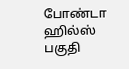போண்டா ஹில்ஸ் பகுதி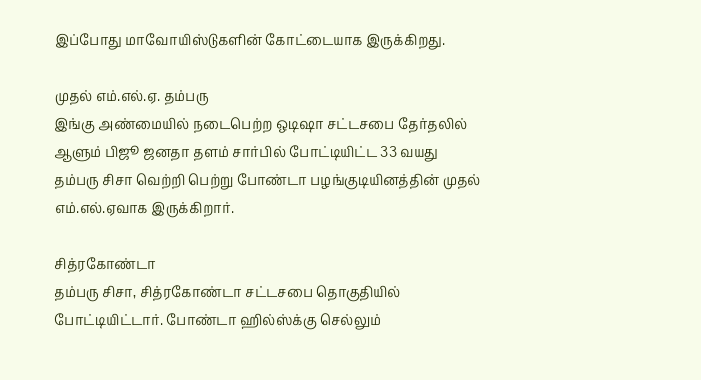இப்போது மாவோயிஸ்டுகளின் கோட்டையாக இருக்கிறது.

முதல் எம்.எல்.ஏ. தம்பரு
இங்கு அண்மையில் நடைபெற்ற ஒடிஷா சட்டசபை தேர்தலில் ஆளும் பிஜூ ஜனதா தளம் சார்பில் போட்டியிட்ட 33 வயது தம்பரு சிசா வெற்றி பெற்று போண்டா பழங்குடியினத்தின் முதல் எம்.எல்.ஏவாக இருக்கிறார்.

சித்ரகோண்டா
தம்பரு சிசா, சித்ரகோண்டா சட்டசபை தொகுதியில் போட்டியிட்டார். போண்டா ஹில்ஸ்க்கு செல்லும்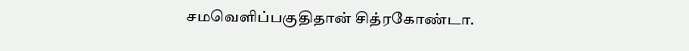சமவெளிப்பகுதிதான் சித்ரகோண்டா.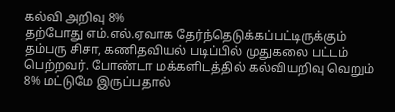கல்வி அறிவு 8%
தற்போது எம்.எல்.ஏவாக தேர்ந்தெடுக்கப்பட்டிருக்கும் தம்பரு சிசா, கணிதவியல் படிப்பில் முதுகலை பட்டம் பெற்றவர். போண்டா மக்களிடத்தில் கல்வியறிவு வெறும் 8% மட்டுமே இருப்பதால்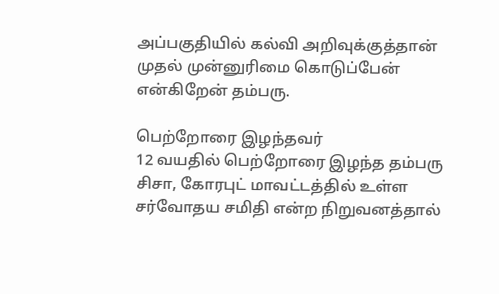அப்பகுதியில் கல்வி அறிவுக்குத்தான் முதல் முன்னுரிமை கொடுப்பேன் என்கிறேன் தம்பரு.

பெற்றோரை இழந்தவர்
12 வயதில் பெற்றோரை இழந்த தம்பரு சிசா, கோரபுட் மாவட்டத்தில் உள்ள சர்வோதய சமிதி என்ற நிறுவனத்தால்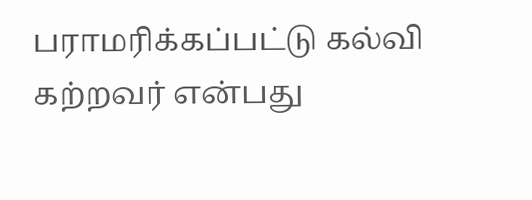பராமரிக்கப்பட்டு கல்வி கற்றவர் என்பது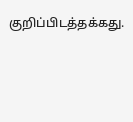குறிப்பிடத்தக்கது.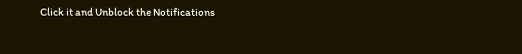Click it and Unblock the Notifications